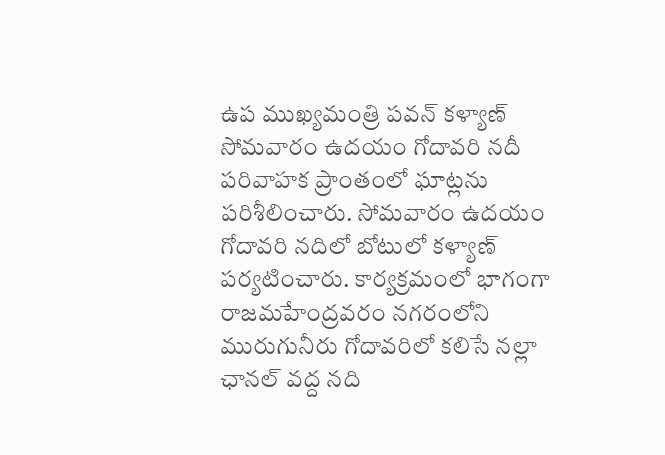ఉప ముఖ్యమంత్రి పవన్ కళ్యాణ్ సోమవారం ఉదయం గోదావరి నదీ పరివాహక ప్రాంతంలో ఘాట్లను పరిశీలించారు. సోమవారం ఉదయం గోదావరి నదిలో బోటులో కళ్యాణ్ పర్యటించారు. కార్యక్రమంలో భాగంగా రాజమహేంద్రవరం నగరంలోని మురుగునీరు గోదావరిలో కలిసే నల్లా ఛానల్ వద్ద నది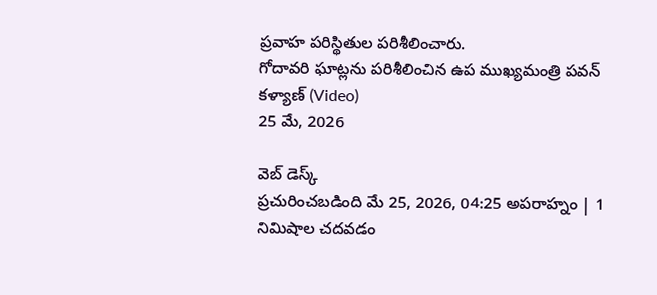ప్రవాహ పరిస్థితుల పరిశీలించారు.
గోదావరి ఘాట్లను పరిశీలించిన ఉప ముఖ్యమంత్రి పవన్ కళ్యాణ్ (Video)
25 మే, 2026

వెబ్ డెస్క్
ప్రచురించబడింది మే 25, 2026, 04:25 అపరాహ్నం | 1 నిమిషాల చదవడం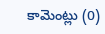కామెంట్లు (0)